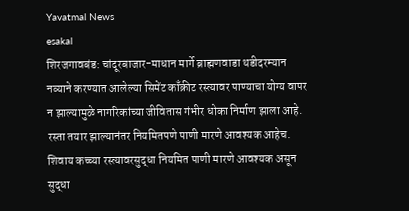Yavatmal News
esakal
शिरजगावबंड: चांदूरबाजार-माधान मार्गे ब्राह्मणवाडा थडीदरम्यान नव्याने करण्यात आलेल्या सिमेंट काँक्रीट रस्त्यावर पाण्याचा योग्य वापर न झाल्यामुळे नागरिकांच्या जीवितास गंभीर धोका निर्माण झाला आहे. रस्ता तयार झाल्यानंतर नियमितपणे पाणी मारणे आवश्यक आहेच. शिवाय कच्च्या रस्त्यावरसुद्धा नियमित पाणी मारणे आवश्यक असून सुद्धा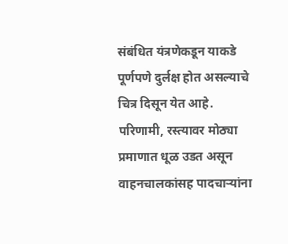संबंधित यंत्रणेकडून याकडे पूर्णपणे दुर्लक्ष होत असल्याचे चित्र दिसून येत आहे. परिणामी, रस्त्यावर मोठ्या प्रमाणात धूळ उडत असून वाहनचालकांसह पादचाऱ्यांना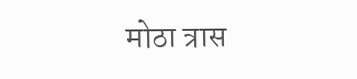मोठा त्रास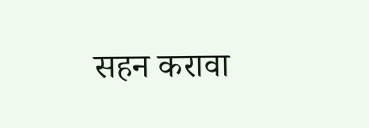सहन करावा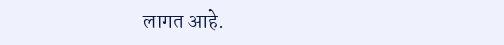लागत आहे.